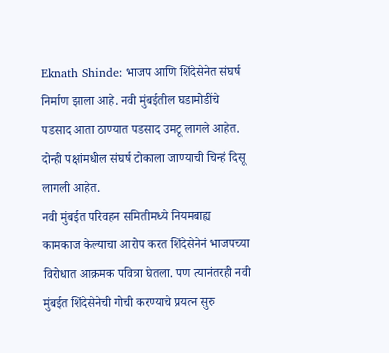Eknath Shinde: भाजप आणि शिंदेसेनेत संघर्ष निर्माण झाला आहे. नवी मुंबईतील घडामोडींचे पडसाद आता ठाण्यात पडसाद उमटू लागले आहेत. दोन्ही पक्षांमधील संघर्ष टोकाला जाण्याची चिन्हं दिसू लागली आहेत.
नवी मुंबईत परिवहन समितीमध्ये नियमबाह्य कामकाज केल्याचा आरोप करत शिंदेसेनेनं भाजपच्या विरोधात आक्रमक पवित्रा घेतला. पण त्यानंतरही नवी मुंबईत शिंदेसेनेची गोची करण्याचे प्रयत्न सुरु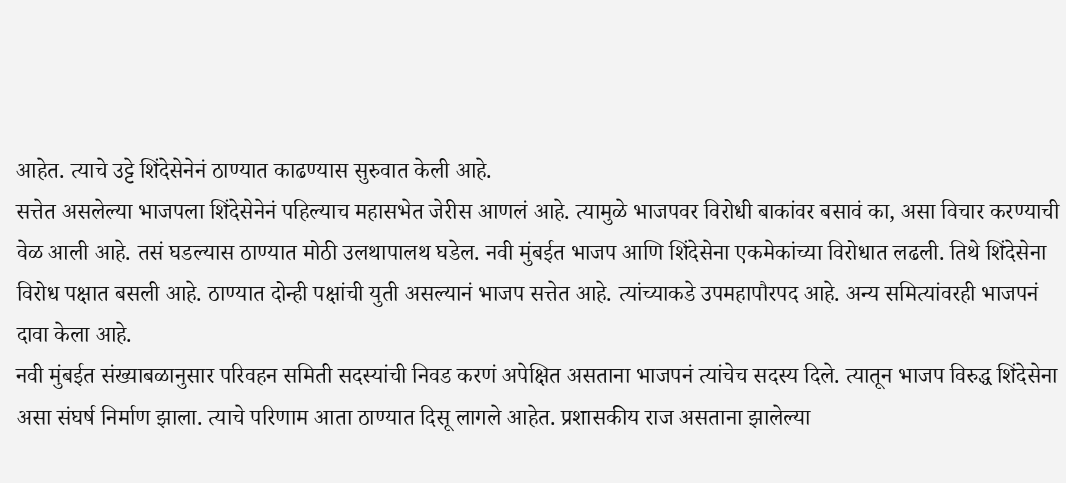आहेत. त्याचे उट्टे शिंदेसेनेनं ठाण्यात काढण्यास सुरुवात केली आहे.
सत्तेत असलेल्या भाजपला शिंदेसेनेनं पहिल्याच महासभेत जेरीस आणलं आहे. त्यामुळे भाजपवर विरोधी बाकांवर बसावं का, असा विचार करण्याची वेळ आली आहे. तसं घडल्यास ठाण्यात मोठी उलथापालथ घडेल. नवी मुंबईत भाजप आणि शिंदेसेना एकमेकांच्या विरोधात लढली. तिथे शिंदेसेना विरोध पक्षात बसली आहे. ठाण्यात दोन्ही पक्षांची युती असल्यानं भाजप सत्तेत आहे. त्यांच्याकडे उपमहापौरपद आहे. अन्य समित्यांवरही भाजपनं दावा केला आहे.
नवी मुंबईत संख्याबळानुसार परिवहन समिती सदस्यांची निवड करणं अपेक्षित असताना भाजपनं त्यांचेच सदस्य दिले. त्यातून भाजप विरुद्ध शिंदेसेना असा संघर्ष निर्माण झाला. त्याचे परिणाम आता ठाण्यात दिसू लागले आहेत. प्रशासकीय राज असताना झालेल्या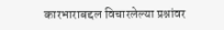कारभाराबद्दल विचारलेल्या प्रश्नांवर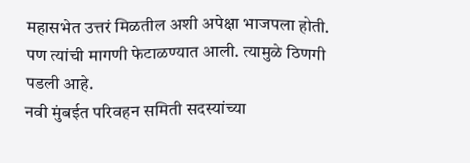महासभेत उत्तरं मिळतील अशी अपेक्षा भाजपला होती. पण त्यांची मागणी फेटाळण्यात आली. त्यामुळे ठिणगी पडली आहे.
नवी मुंबईत परिवहन समिती सदस्यांच्या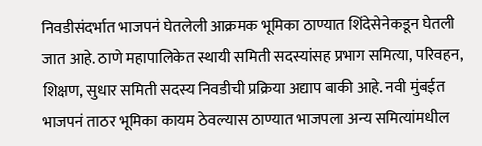निवडीसंदर्भात भाजपनं घेतलेली आक्रमक भूमिका ठाण्यात शिंदेसेनेकडून घेतली जात आहे. ठाणे महापालिकेत स्थायी समिती सदस्यांसह प्रभाग समित्या, परिवहन, शिक्षण, सुधार समिती सदस्य निवडीची प्रक्रिया अद्याप बाकी आहे. नवी मुंबईत भाजपनं ताठर भूमिका कायम ठेवल्यास ठाण्यात भाजपला अन्य समित्यांमधील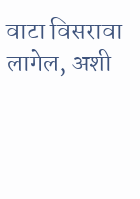वाटा विसरावा लागेल, अशी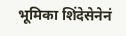भूमिका शिंदेसेनेनं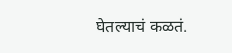घेतल्याचं कळतं.